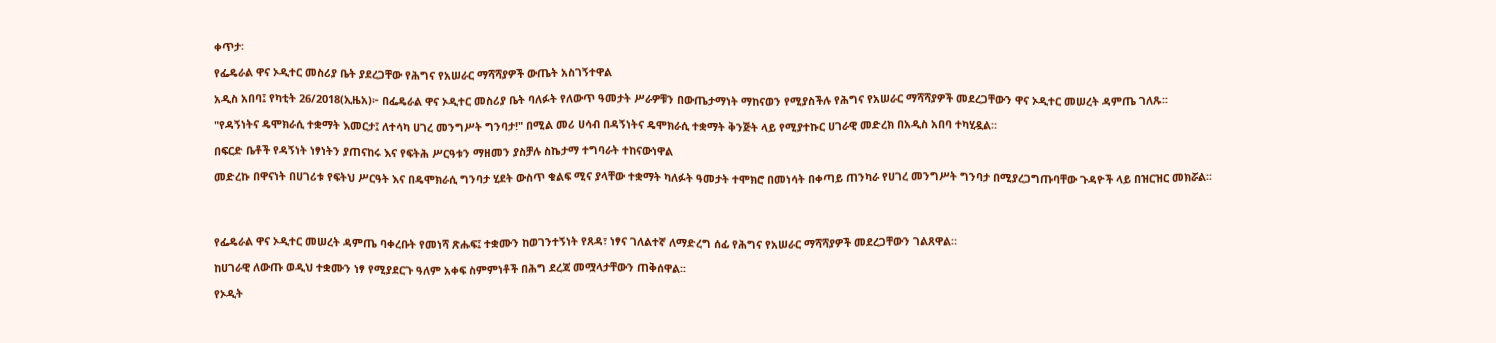ቀጥታ፡

የፌዴራል ዋና ኦዲተር መስሪያ ቤት ያደረጋቸው የሕግና የአሠራር ማሻሻያዎች ውጤት አስገኝተዋል

አዲስ አበባ፤ የካቲት 26/2018(ኢዜአ)፦ በፌዴራል ዋና ኦዲተር መስሪያ ቤት ባለፉት የለውጥ ዓመታት ሥራዎቹን በውጤታማነት ማከናወን የሚያስችሉ የሕግና የአሠራር ማሻሻያዎች መደረጋቸውን ዋና ኦዲተር መሠረት ዳምጤ ገለጹ፡፡

"የዳኝነትና ዴሞክራሲ ተቋማት እመርታ፤ ለተሳካ ሀገረ መንግሥት ግንባታ!" በሚል መሪ ሀሳብ በዳኝነትና ዴሞክራሲ ተቋማት ቅንጅት ላይ የሚያተኩር ሀገራዊ መድረክ በአዲስ አበባ ተካሂዷል።

በፍርድ ቤቶች የዳኝነት ነፃነትን ያጠናከሩ እና የፍትሕ ሥርዓቱን ማዘመን ያስቻሉ ስኬታማ ተግባራት ተከናውነዋል

መድረኩ በዋናነት በሀገሪቱ የፍትህ ሥርዓት እና በዴሞክራሲ ግንባታ ሂደት ውስጥ ቁልፍ ሚና ያላቸው ተቋማት ካለፉት ዓመታት ተሞክሮ በመነሳት በቀጣይ ጠንካራ የሀገረ መንግሥት ግንባታ በሚያረጋግጡባቸው ጉዳዮች ላይ በዝርዝር መክሯል፡፡




የፌዴራል ዋና ኦዲተር መሠረት ዳምጤ ባቀረቡት የመነሻ ጽሑፍ፤ ተቋሙን ከወገንተኝነት የጸዳ፣ ነፃና ገለልተኛ ለማድረግ ሰፊ የሕግና የአሠራር ማሻሻያዎች መደረጋቸውን ገልጸዋል።

ከሀገራዊ ለውጡ ወዲህ ተቋሙን ነፃ የሚያደርጉ ዓለም አቀፍ ስምምነቶች በሕግ ደረጃ መሟላታቸውን ጠቅሰዋል፡፡

የኦዲት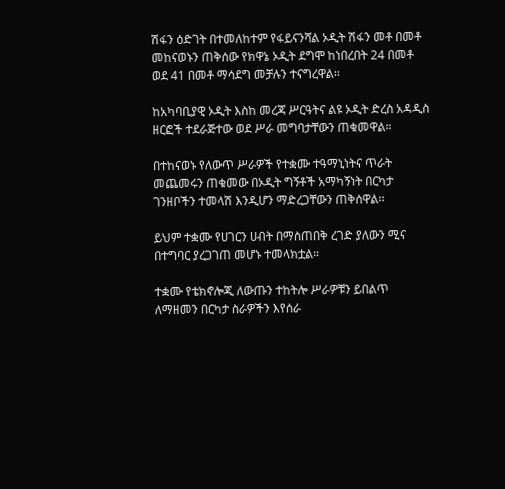ሽፋን ዕድገት በተመለከተም የፋይናንሻል ኦዲት ሽፋን መቶ በመቶ መከናወኑን ጠቅሰው የክዋኔ ኦዲት ደግሞ ከነበረበት 24 በመቶ ወደ 41 በመቶ ማሳደግ መቻሉን ተናግረዋል፡፡

ከአካባቢያዊ ኦዲት እስከ መረጃ ሥርዓትና ልዩ ኦዲት ድረስ አዳዲስ ዘርፎች ተደራጅተው ወደ ሥራ መግባታቸውን ጠቁመዋል።

በተከናወኑ የለውጥ ሥራዎች የተቋሙ ተዓማኒነትና ጥራት መጨመሩን ጠቁመው በኦዲት ግኝቶች አማካኝነት በርካታ ገንዘቦችን ተመላሽ እንዲሆን ማድረጋቸውን ጠቅሰዋል፡፡

ይህም ተቋሙ የሀገርን ሀብት በማስጠበቅ ረገድ ያለውን ሚና በተግባር ያረጋገጠ መሆኑ ተመላክቷል።

ተቋሙ የቴክኖሎጂ ለውጡን ተከትሎ ሥራዎቹን ይበልጥ ለማዘመን በርካታ ስራዎችን እየሰራ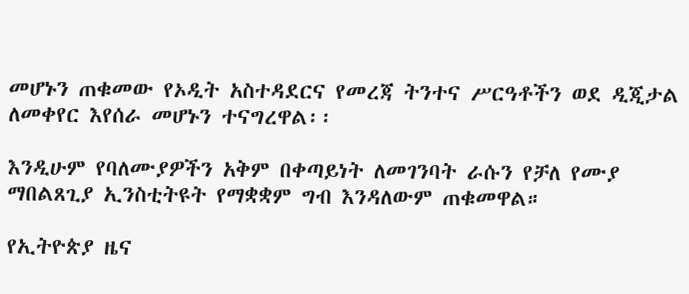መሆኑን ጠቁመው የኦዲት አስተዳደርና የመረጃ ትንተና ሥርዓቶችን ወደ ዲጂታል ለመቀየር እየሰራ መሆኑን ተናግረዋል፡፡

እንዲሁም የባለሙያዎችን አቅም በቀጣይነት ለመገንባት ራሱን የቻለ የሙያ ማበልጸጊያ ኢንስቲትዩት የማቋቋም ግብ እንዳለውም ጠቁመዋል።

የኢትዮጵያ ዜና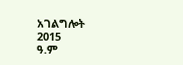አገልግሎት
2015
ዓ.ም